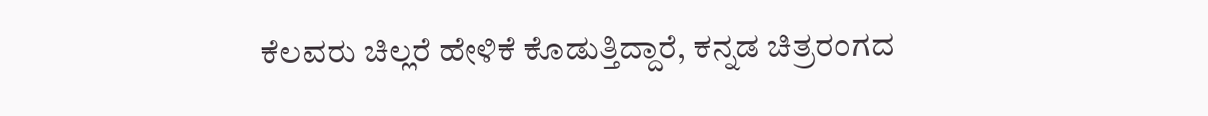ಕೆಲವರು ಚಿಲ್ಲರೆ ಹೇಳಿಕೆ ಕೊಡುತ್ತಿದ್ದಾರೆ, ಕನ್ನಡ ಚಿತ್ರರಂಗದ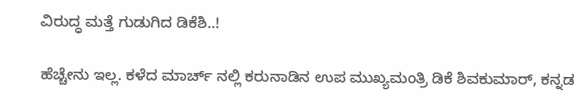ವಿರುದ್ಧ ಮತ್ತೆ ಗುಡುಗಿದ ಡಿಕೆಶಿ..!

ಹೆಚ್ಚೇನು ಇಲ್ಲ. ಕಳೆದ ಮಾರ್ಚ್ ನಲ್ಲಿ ಕರುನಾಡಿನ ಉಪ ಮುಖ್ಯಮಂತ್ರಿ ಡಿಕೆ ಶಿವಕುಮಾರ್, ಕನ್ನಡ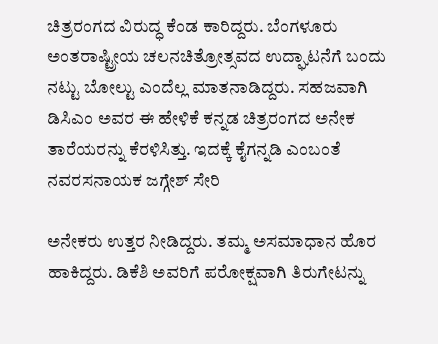ಚಿತ್ರರಂಗದ ವಿರುದ್ಧ ಕೆಂಡ ಕಾರಿದ್ದರು. ಬೆಂಗಳೂರು ಅಂತರಾಷ್ಟ್ರೀಯ ಚಲನಚಿತ್ರೋತ್ಸವದ ಉದ್ಘಾಟನೆಗೆ ಬಂದು ನಟ್ಟು ಬೋಲ್ಟು ಎಂದೆಲ್ಲ ಮಾತನಾಡಿದ್ದರು. ಸಹಜವಾಗಿ ಡಿಸಿಎಂ ಅವರ ಈ ಹೇಳಿಕೆ ಕನ್ನಡ ಚಿತ್ರರಂಗದ ಅನೇಕ ತಾರೆಯರನ್ನು ಕೆರಳಿಸಿತ್ತು. ಇದಕ್ಕೆ ಕೈಗನ್ನಡಿ ಎಂಬಂತೆ ನವರಸನಾಯಕ ಜಗ್ಗೇಶ್ ಸೇರಿ

ಅನೇಕರು ಉತ್ತರ ನೀಡಿದ್ದರು. ತಮ್ಮ ಅಸಮಾಧಾನ ಹೊರ ಹಾಕಿದ್ದರು. ಡಿಕೆಶಿ ಅವರಿಗೆ ಪರೋಕ್ಷವಾಗಿ ತಿರುಗೇಟನ್ನು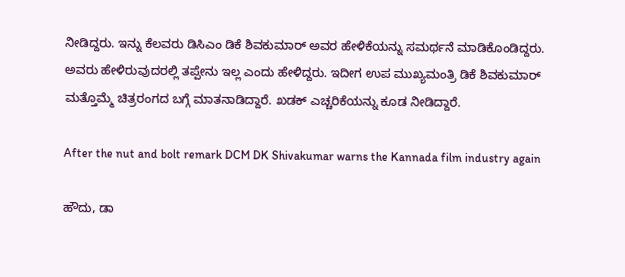ನೀಡಿದ್ದರು. ಇನ್ನು ಕೆಲವರು ಡಿಸಿಎಂ ಡಿಕೆ ಶಿವಕುಮಾರ್ ಅವರ ಹೇಳಿಕೆಯನ್ನು ಸಮರ್ಥನೆ ಮಾಡಿಕೊಂಡಿದ್ದರು. ಅವರು ಹೇಳಿರುವುದರಲ್ಲಿ ತಪ್ಪೇನು ಇಲ್ಲ ಎಂದು ಹೇಳಿದ್ದರು. ಇದೀಗ ಉಪ ಮುಖ್ಯಮಂತ್ರಿ ಡಿಕೆ ಶಿವಕುಮಾರ್ ಮತ್ತೊಮ್ಮೆ ಚಿತ್ರರಂಗದ ಬಗ್ಗೆ ಮಾತನಾಡಿದ್ದಾರೆ. ಖಡಕ್ ಎಚ್ಚರಿಕೆಯನ್ನು ಕೂಡ ನೀಡಿದ್ದಾರೆ.

After the nut and bolt remark DCM DK Shivakumar warns the Kannada film industry again

ಹೌದು, ಡಾ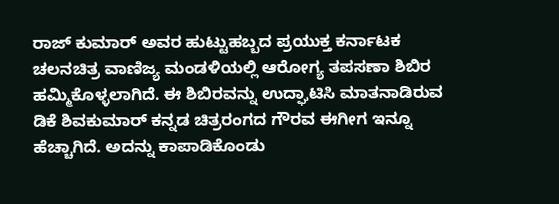ರಾಜ್ ಕುಮಾರ್ ಅವರ ಹುಟ್ಟುಹಬ್ಬದ ಪ್ರಯುಕ್ತ ಕರ್ನಾಟಕ ಚಲನಚಿತ್ರ ವಾಣಿಜ್ಯ ಮಂಡಳಿಯಲ್ಲಿ ಆರೋಗ್ಯ ತಪಸಣಾ ಶಿಬಿರ ಹಮ್ಮಿಕೊಳ್ಳಲಾಗಿದೆ. ಈ ಶಿಬಿರವನ್ನು ಉದ್ಘಾಟಿಸಿ ಮಾತನಾಡಿರುವ ಡಿಕೆ ಶಿವಕುಮಾರ್ ಕನ್ನಡ ಚಿತ್ರರಂಗದ ಗೌರವ ಈಗೀಗ ಇನ್ನೂ ಹೆಚ್ಚಾಗಿದೆ. ಅದನ್ನು ಕಾಪಾಡಿಕೊಂಡು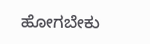ಹೋಗಬೇಕು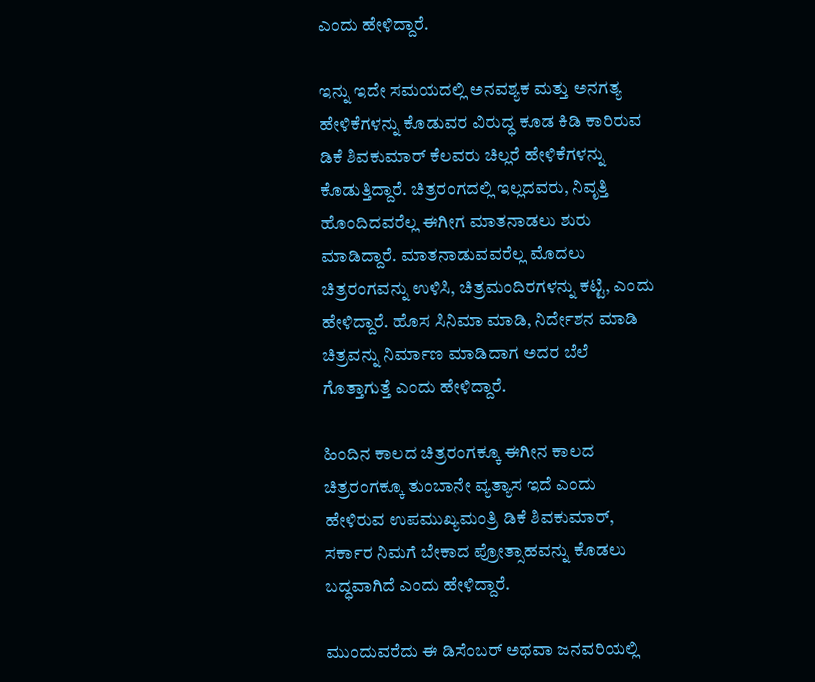ಎಂದು ಹೇಳಿದ್ದಾರೆ.

ಇನ್ನು ಇದೇ ಸಮಯದಲ್ಲಿ ಅನವಶ್ಯಕ ಮತ್ತು ಅನಗತ್ಯ ಹೇಳಿಕೆಗಳನ್ನು ಕೊಡುವರ ವಿರುದ್ಧ ಕೂಡ ಕಿಡಿ ಕಾರಿರುವ ಡಿಕೆ ಶಿವಕುಮಾರ್ ಕೆಲವರು ಚಿಲ್ಲರೆ ಹೇಳಿಕೆಗಳನ್ನು ಕೊಡುತ್ತಿದ್ದಾರೆ. ಚಿತ್ರರಂಗದಲ್ಲಿ ಇಲ್ಲದವರು, ನಿವೃತ್ತಿ ಹೊಂದಿದವರೆಲ್ಲ ಈಗೀಗ ಮಾತನಾಡಲು ಶುರು ಮಾಡಿದ್ದಾರೆ. ಮಾತನಾಡುವವರೆಲ್ಲ ಮೊದಲು ಚಿತ್ರರಂಗವನ್ನು ಉಳಿಸಿ, ಚಿತ್ರಮಂದಿರಗಳನ್ನು ಕಟ್ಟಿ, ಎಂದು ಹೇಳಿದ್ದಾರೆ. ಹೊಸ ಸಿನಿಮಾ ಮಾಡಿ, ನಿರ್ದೇಶನ ಮಾಡಿ ಚಿತ್ರವನ್ನು ನಿರ್ಮಾಣ ಮಾಡಿದಾಗ ಅದರ ಬೆಲೆ ಗೊತ್ತಾಗುತ್ತೆ ಎಂದು ಹೇಳಿದ್ದಾರೆ.

ಹಿಂದಿನ ಕಾಲದ ಚಿತ್ರರಂಗಕ್ಕೂ ಈಗೀನ ಕಾಲದ ಚಿತ್ರರಂಗಕ್ಕೂ ತುಂಬಾನೇ ವ್ಯತ್ಯಾಸ ಇದೆ ಎಂದು ಹೇಳಿರುವ ಉಪಮುಖ್ಯಮಂತ್ರಿ ಡಿಕೆ ಶಿವಕುಮಾರ್, ಸರ್ಕಾರ ನಿಮಗೆ ಬೇಕಾದ ಪ್ರೋತ್ಸಾಹವನ್ನು ಕೊಡಲು ಬದ್ಧವಾಗಿದೆ ಎಂದು ಹೇಳಿದ್ದಾರೆ.

ಮುಂದುವರೆದು ಈ ಡಿಸೆಂಬರ್ ಅಥವಾ ಜನವರಿಯಲ್ಲಿ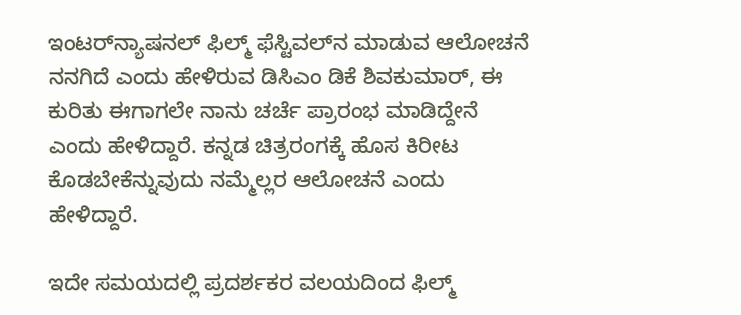ಇಂಟರ್‌ನ್ಯಾಷನಲ್ ಫಿಲ್ಮ್ ಫೆಸ್ಟಿವಲ್‌ನ ಮಾಡುವ ಆಲೋಚನೆ ನನಗಿದೆ ಎಂದು ಹೇಳಿರುವ ಡಿಸಿಎಂ ಡಿಕೆ ಶಿವಕುಮಾರ್, ಈ ಕುರಿತು ಈಗಾಗಲೇ ನಾನು ಚರ್ಚೆ ಪ್ರಾರಂಭ ಮಾಡಿದ್ದೇನೆ ಎಂದು ಹೇಳಿದ್ದಾರೆ. ಕನ್ನಡ ಚಿತ್ರರಂಗಕ್ಕೆ ಹೊಸ ಕಿರೀಟ ಕೊಡಬೇಕೆನ್ನುವುದು ನಮ್ಮೆಲ್ಲರ ಆಲೋಚನೆ ಎಂದು ಹೇಳಿದ್ದಾರೆ.

ಇದೇ ಸಮಯದಲ್ಲಿ ಪ್ರದರ್ಶಕರ ವಲಯದಿಂದ ಫಿಲ್ಮ್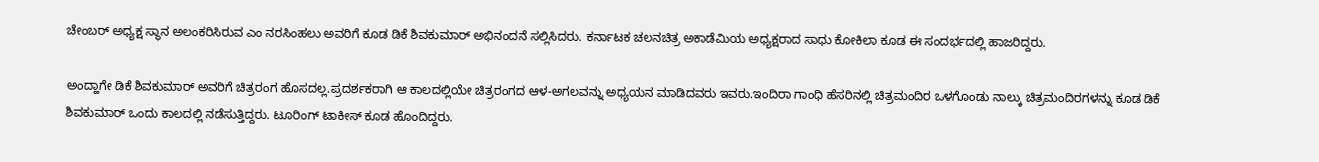ಚೇಂಬರ್ ಅಧ್ಯಕ್ಷ ಸ್ಥಾನ ಅಲಂಕರಿಸಿರುವ ಎಂ ನರಸಿಂಹಲು ಅವರಿಗೆ ಕೂಡ ಡಿಕೆ ಶಿವಕುಮಾರ್ ಅಭಿನಂದನೆ ಸಲ್ಲಿಸಿದರು. ಕರ್ನಾಟಕ ಚಲನಚಿತ್ರ ಅಕಾಡೆಮಿಯ ಅಧ್ಯಕ್ಷರಾದ ಸಾಧು ಕೋಕಿಲಾ ಕೂಡ ಈ ಸಂದರ್ಭದಲ್ಲಿ ಹಾಜರಿದ್ದರು.

ಅಂದ್ಹಾಗೇ ಡಿಕೆ ಶಿವಕುಮಾರ್ ಅವರಿಗೆ ಚಿತ್ರರಂಗ ಹೊಸದಲ್ಲ.ಪ್ರದರ್ಶಕರಾಗಿ ಆ ಕಾಲದಲ್ಲಿಯೇ ಚಿತ್ರರಂಗದ ಆಳ-ಅಗಲವನ್ನು ಅಧ್ಯಯನ ಮಾಡಿದವರು ಇವರು.ಇಂದಿರಾ ಗಾಂಧಿ ಹೆಸರಿನಲ್ಲಿ ಚಿತ್ರಮಂದಿರ ಒಳಗೊಂಡು ನಾಲ್ಕು ಚಿತ್ರಮಂದಿರಗಳನ್ನು ಕೂಡ ಡಿಕೆ ಶಿವಕುಮಾರ್ ಒಂದು ಕಾಲದಲ್ಲಿ ನಡೆಸುತ್ತಿದ್ದರು. ಟೂರಿಂಗ್ ಟಾಕೀಸ್‌ ಕೂಡ ಹೊಂದಿದ್ದರು.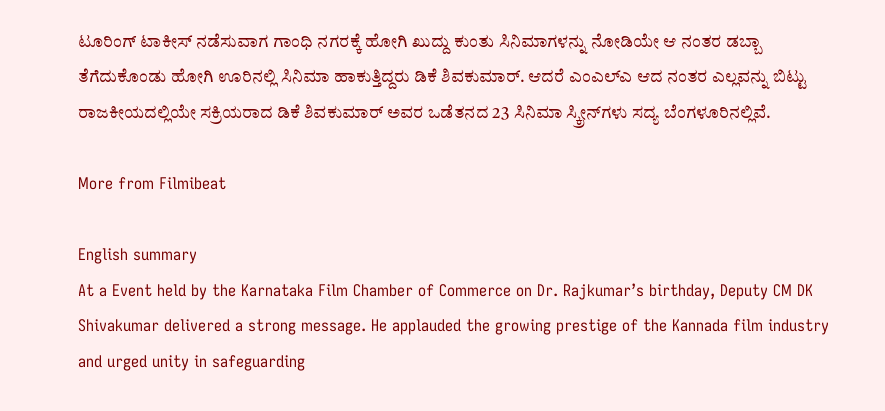ಟೂರಿಂಗ್ ಟಾಕೀಸ್ ನಡೆಸುವಾಗ ಗಾಂಧಿ ನಗರಕ್ಕೆ ಹೋಗಿ ಖುದ್ದು ಕುಂತು ಸಿನಿಮಾಗಳನ್ನು ನೋಡಿಯೇ ಆ ನಂತರ ಡಬ್ಬಾ ತೆಗೆದುಕೊಂಡು ಹೋಗಿ ಊರಿನಲ್ಲಿ ಸಿನಿಮಾ ಹಾಕುತ್ತಿದ್ದರು ಡಿಕೆ ಶಿವಕುಮಾರ್. ಆದರೆ ಎಂಎಲ್‌ಎ ಆದ ನಂತರ ಎಲ್ಲವನ್ನು ಬಿಟ್ಟು ರಾಜಕೀಯದಲ್ಲಿಯೇ ಸಕ್ರಿಯರಾದ ಡಿಕೆ ಶಿವಕುಮಾರ್ ಅವರ ಒಡೆತನದ 23 ಸಿನಿಮಾ ಸ್ಕ್ರೀನ್‌ಗಳು ಸದ್ಯ ಬೆಂಗಳೂರಿನಲ್ಲಿವೆ.

More from Filmibeat

English summary
At a Event held by the Karnataka Film Chamber of Commerce on Dr. Rajkumar’s birthday, Deputy CM DK Shivakumar delivered a strong message. He applauded the growing prestige of the Kannada film industry and urged unity in safeguarding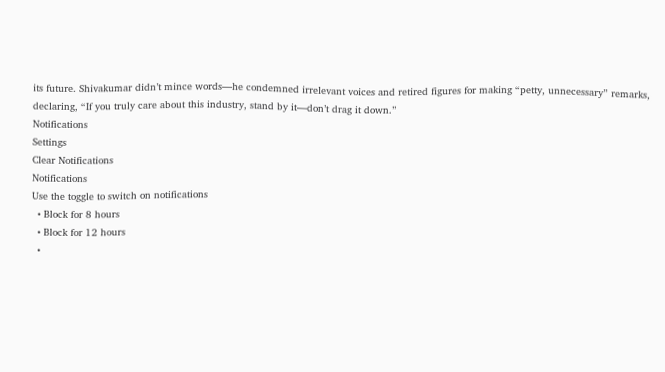its future. Shivakumar didn’t mince words—he condemned irrelevant voices and retired figures for making “petty, unnecessary” remarks, declaring, “If you truly care about this industry, stand by it—don’t drag it down.”
Notifications
Settings
Clear Notifications
Notifications
Use the toggle to switch on notifications
  • Block for 8 hours
  • Block for 12 hours
  •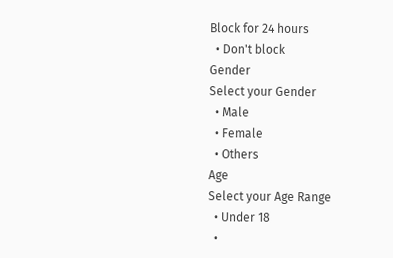Block for 24 hours
  • Don't block
Gender
Select your Gender
  • Male
  • Female
  • Others
Age
Select your Age Range
  • Under 18
  •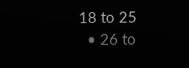18 to 25
  • 26 to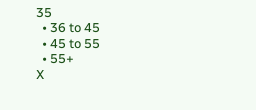35
  • 36 to 45
  • 45 to 55
  • 55+
X